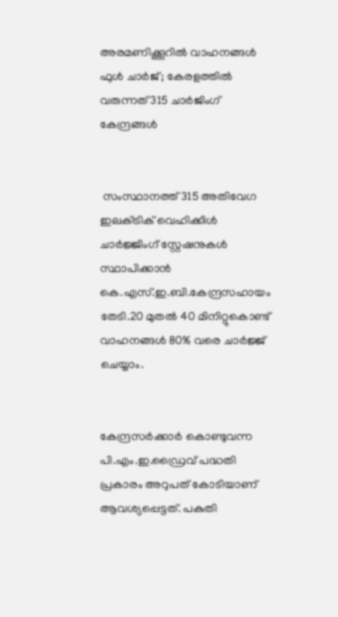അരമണിക്കൂറില്‍ വാഹനങ്ങള്‍ ഫുള്‍ ചാര്‍ജ് ; കേരളത്തില്‍ വരുന്നത് 315 ചാര്‍ജിംഗ് കേന്ദ്രങ്ങള്‍


 സംസ്ഥാനത്ത് 315 അതിവേഗ ഇലക്‌ട്രിക് വെഹിക്കിള്‍ ചാര്‍ജ്ജിംഗ് സ്റ്റേഷനുകള്‍ സ്ഥാപിക്കാന്‍ കെ.എസ്.ഇ.ബി.കേന്ദ്രസഹായം തേടി.20 മുതല്‍ 40 മിനിറ്റുകൊണ്ട് വാഹനങ്ങള്‍ 80% വരെ ചാര്‍ജ്ജ് ചെയ്യാം.


കേന്ദ്രസര്‍ക്കാര്‍ കൊണ്ടുവന്ന പി.എം.ഇ.ഡ്രൈവ് പദ്ധതി പ്രകാരം അറുപത് കോടിയാണ് ആവശ്യപ്പെട്ടത്. പകുതി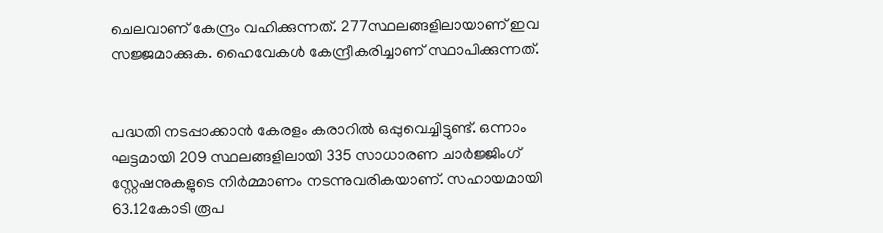ചെലവാണ് കേന്ദ്രം വഹിക്കുന്നത്. 277സ്ഥലങ്ങളിലായാണ് ഇവ സജ്ജമാക്കുക. ഹൈവേകള്‍ കേന്ദ്രീകരിച്ചാണ് സ്ഥാപിക്കുന്നത്.


പദ്ധതി നടപ്പാക്കാന്‍ കേരളം കരാറില്‍ ഒപ്പുവെച്ചിട്ടുണ്ട്. ഒന്നാം ഘട്ടമായി 209 സ്ഥലങ്ങളിലായി 335 സാധാരണ ചാര്‍ജ്ജിംഗ് സ്റ്റേഷനുകളുടെ നിര്‍മ്മാണം നടന്നുവരികയാണ്. സഹായമായി 63.12കോടി രൂപ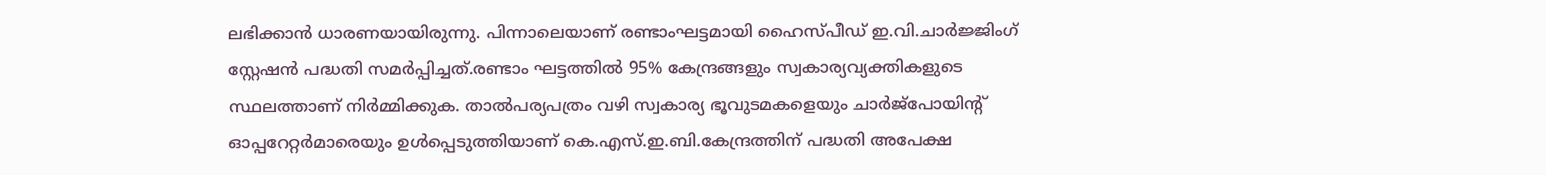ലഭിക്കാന്‍ ധാരണയായിരുന്നു. പിന്നാലെയാണ് രണ്ടാംഘട്ടമായി ഹൈസ്പീഡ് ഇ.വി.ചാര്‍ജ്ജിംഗ് സ്റ്റേഷന്‍ പദ്ധതി സമര്‍പ്പിച്ചത്.രണ്ടാം ഘട്ടത്തില്‍ 95% കേന്ദ്രങ്ങളും സ്വകാര്യവ്യക്തികളുടെ സ്ഥലത്താണ് നിര്‍മ്മിക്കുക. താല്‍പര്യപത്രം വഴി സ്വകാര്യ ഭൂവുടമകളെയും ചാര്‍ജ്പോയിന്റ് ഓപ്പറേറ്റര്‍മാരെയും ഉള്‍പ്പെടുത്തിയാണ് കെ.എസ്.ഇ.ബി.കേന്ദ്രത്തിന് പദ്ധതി അപേക്ഷ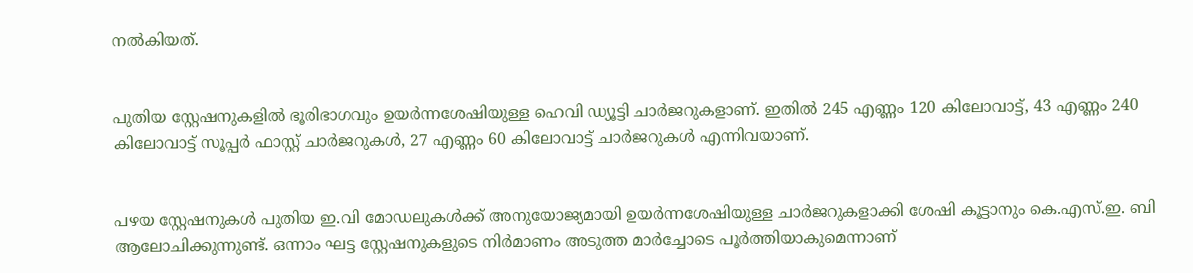നല്‍കിയത്.


പുതിയ സ്റ്റേഷനുകളില്‍ ഭൂരിഭാഗവും ഉയര്‍ന്നശേഷിയുള്ള ഹെവി ഡ്യൂട്ടി ചാര്‍ജറുകളാണ്. ഇതില്‍ 245 എണ്ണം 120 കിലോവാട്ട്, 43 എണ്ണം 240 കിലോവാട്ട് സൂപ്പര്‍ ഫാസ്റ്റ് ചാര്‍ജറുകള്‍, 27 എണ്ണം 60 കിലോവാട്ട് ചാര്‍ജറുകള്‍ എന്നിവയാണ്.


പഴയ സ്റ്റേഷനുകള്‍ പുതിയ ഇ.വി മോഡലുകള്‍ക്ക് അനുയോജ്യമായി ഉയര്‍ന്നശേഷിയുള്ള ചാര്‍ജറുകളാക്കി ശേഷി കൂട്ടാനും കെ.എസ്.ഇ. ബി ആലോചിക്കുന്നുണ്ട്. ഒന്നാം ഘട്ട സ്റ്റേഷനുകളുടെ നിര്‍മാണം അടുത്ത മാര്‍ച്ചോടെ പൂര്‍ത്തിയാകുമെന്നാണ്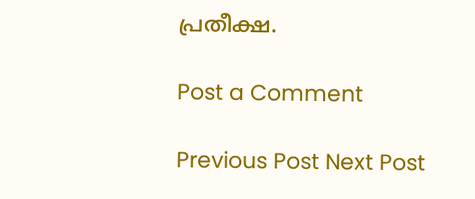പ്രതീക്ഷ.

Post a Comment

Previous Post Next Post